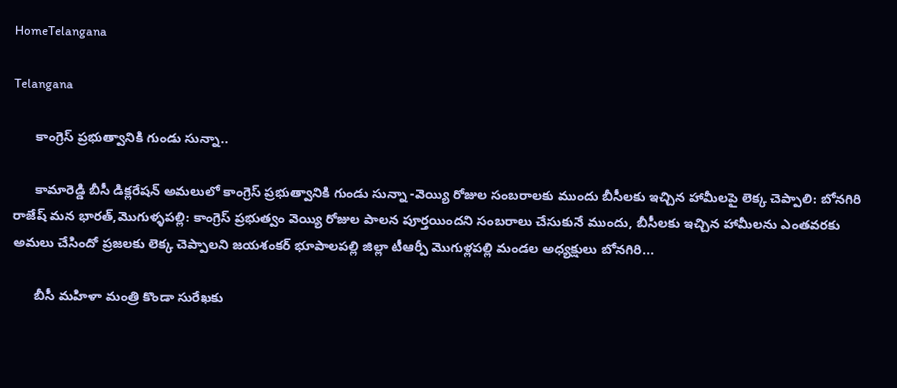HomeTelangana

Telangana

      కాంగ్రెస్ ప్రభుత్వానికి గుండు సున్నా..

      కామారెడ్డి బీసీ డిక్లరేషన్ అమలులో కాంగ్రెస్ ప్రభుత్వానికి గుండు సున్నా -వెయ్యి రోజుల సంబరాలకు ముందు బీసీలకు ఇచ్చిన హామీలపై లెక్క చెప్పాలి: బోనగిరి రాజేష్ మన భారత్,మొగుళ్ళపల్లి: కాంగ్రెస్ ప్రభుత్వం వెయ్యి రోజుల పాలన పూర్తయిందని సంబరాలు చేసుకునే ముందు, బీసీలకు ఇచ్చిన హామీలను ఎంతవరకు అమలు చేసిందో ప్రజలకు లెక్క చెప్పాలని జయశంకర్ భూపాలపల్లి జిల్లా టీఆర్పీ మొగుళ్లపల్లి మండల అధ్యక్షులు బోనగిరి...

      బీసీ మహిళా మంత్రి కొండా సురేఖకు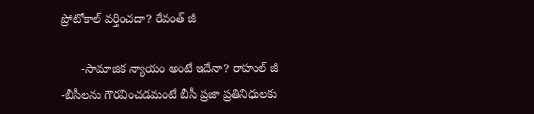ప్రోటోకాల్ వర్తించదా? రేవంత్ జీ

      -సామాజిక న్యాయం అంటే ఇదేనా? రాహుల్ జీ -బీసీలను గౌరవించడమంటే బీసీ ప్రజా ప్రతినిధులకు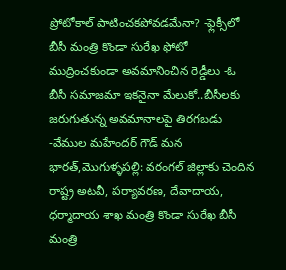ప్రోటోకాల్ పాటించకపోవడమేనా? -ఫ్లెక్సీలో బీసీ మంత్రి కొండా సురేఖ ఫోటో ముద్రించకుండా అవమానించిన రెడ్డీలు -ఓ బీసీ సమాజమా ఇకనైనా మేలుకో..బీసీలకు జరుగుతున్న అవమానాలపై తిరగబడు -వేముల మహేందర్ గౌడ్ మన భారత్,మొగుళ్ళపల్లి: వరంగల్ జిల్లాకు చెందిన రాష్ట్ర అటవీ, పర్యావరణ, దేవాదాయ, ధర్మాదాయ శాఖ మంత్రి కొండా సురేఖ బీసీ మంత్రి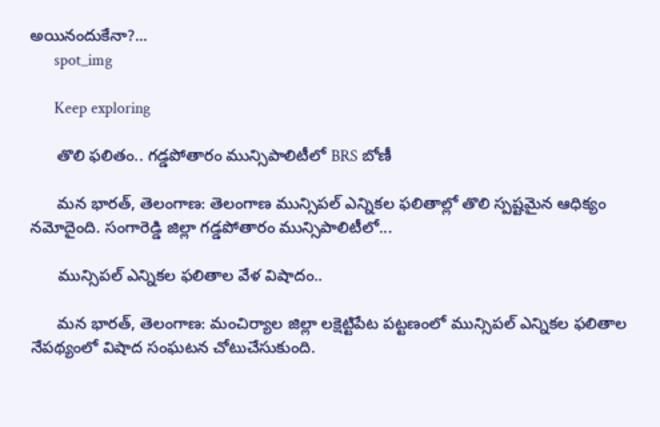అయినందుకేనా?...
      spot_img

      Keep exploring

      తొలి ఫలితం.. గడ్డపోతారం మున్సిపాలిటీలో BRS బోణీ

      మన భారత్, తెలంగాణ: తెలంగాణ మున్సిపల్ ఎన్నికల ఫలితాల్లో తొలి స్పష్టమైన ఆధిక్యం నమోదైంది. సంగారెడ్డి జిల్లా గడ్డపోతారం మున్సిపాలిటీలో...

      మున్సిపల్ ఎన్నికల ఫలితాల వేళ విషాదం..

      మన భారత్, తెలంగాణ: మంచిర్యాల జిల్లా లక్షెట్టిపేట పట్టణంలో మున్సిపల్ ఎన్నికల ఫలితాల నేపథ్యంలో విషాద సంఘటన చోటుచేసుకుంది.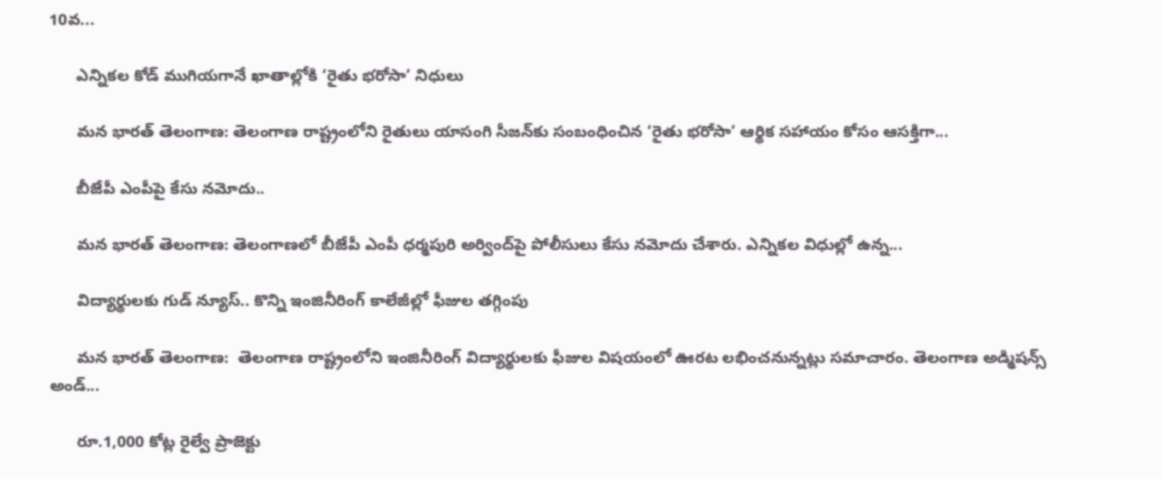10వ...

      ఎన్నికల కోడ్ ముగియగానే ఖాతాల్లోకి ‘రైతు భరోసా’ నిధులు

      మన భారత్ తెలంగాణ: తెలంగాణ రాష్ట్రంలోని రైతులు యాసంగి సీజన్‌కు సంబంధించిన ‘రైతు భరోసా’ ఆర్థిక సహాయం కోసం ఆసక్తిగా...

      బీజేపీ ఎంపీపై కేసు నమోదు..

      మన భారత్ తెలంగాణ: తెలంగాణలో బీజేపీ ఎంపీ ధర్మపురి అర్వింద్‌పై పోలీసులు కేసు నమోదు చేశారు. ఎన్నికల విధుల్లో ఉన్న...

      విద్యార్థులకు గుడ్ న్యూస్.. కొన్ని ఇంజినీరింగ్ కాలేజీల్లో ఫీజుల తగ్గింపు

      మన భారత్ తెలంగాణ:  తెలంగాణ రాష్ట్రంలోని ఇంజినీరింగ్ విద్యార్థులకు ఫీజుల విషయంలో ఊరట లభించనున్నట్లు సమాచారం. తెలంగాణ అడ్మిషన్స్ అండ్...

      రూ.1,000 కోట్ల రైల్వే ప్రాజెక్టు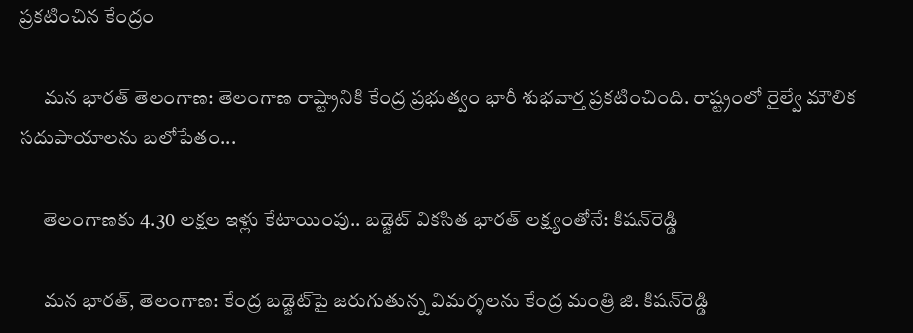ప్రకటించిన కేంద్రం

      మన భారత్ తెలంగాణ: తెలంగాణ రాష్ట్రానికి కేంద్ర ప్రభుత్వం భారీ శుభవార్త ప్రకటించింది. రాష్ట్రంలో రైల్వే మౌలిక సదుపాయాలను బలోపేతం...

      తెలంగాణకు 4.30 లక్షల ఇళ్లు కేటాయింపు.. బడ్జెట్ వికసిత భారత్ లక్ష్యంతోనే: కిషన్‌రెడ్డి

      మన భారత్, తెలంగాణ: కేంద్ర బడ్జెట్‌పై జరుగుతున్న విమర్శలను కేంద్ర మంత్రి జి. కిషన్‌రెడ్డి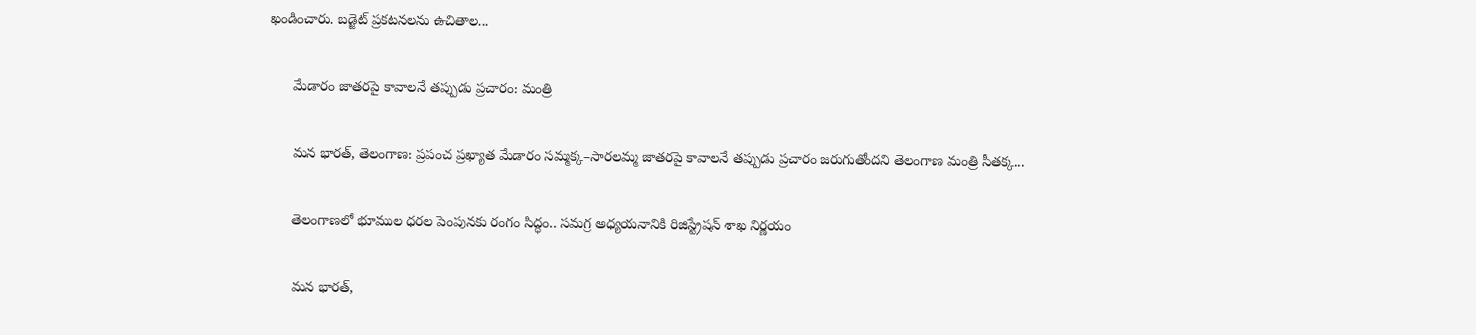ఖండించారు. బడ్జెట్ ప్రకటనలను ఉచితాల...

      మేడారం జాతరపై కావాలనే తప్పుడు ప్రచారం: మంత్రి

      మన భారత్, తెలంగాణ: ప్రపంచ ప్రఖ్యాత మేడారం సమ్మక్క–సారలమ్మ జాతరపై కావాలనే తప్పుడు ప్రచారం జరుగుతోందని తెలంగాణ మంత్రి సీతక్క...

      తెలంగాణలో భూముల ధరల పెంపునకు రంగం సిద్ధం.. సమగ్ర అధ్యయనానికి రిజిస్ట్రేషన్ శాఖ నిర్ణయం

      మన భారత్,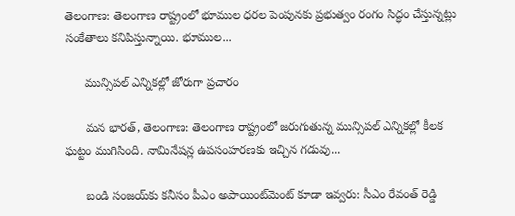తెలంగాణ: తెలంగాణ రాష్ట్రంలో భూముల ధరల పెంపునకు ప్రభుత్వం రంగం సిద్ధం చేస్తున్నట్లు సంకేతాలు కనిపిస్తున్నాయి. భూముల...

      మున్సిపల్ ఎన్నికల్లో జోరుగా ప్రచారం

      మన భారత్, తెలంగాణ: తెలంగాణ రాష్ట్రంలో జరుగుతున్న మున్సిపల్ ఎన్నికల్లో కీలక ఘట్టం ముగిసింది. నామినేషన్ల ఉపసంహరణకు ఇచ్చిన గడువు...

      బండి సంజయ్‌కు కనీసం పీఎం అపాయింట్‌మెంట్ కూడా ఇవ్వరు: సీఎం రేవంత్ రెడ్డి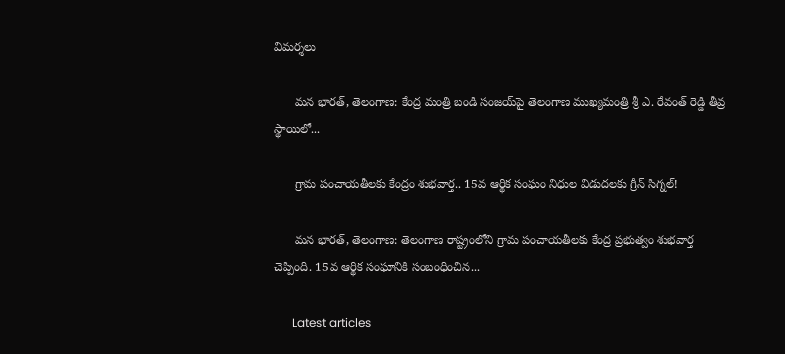విమర్శలు

      మన భారత్, తెలంగాణ: కేంద్ర మంత్రి బండి సంజయ్‌పై తెలంగాణ ముఖ్యమంత్రి శ్రీ ఎ. రేవంత్ రెడ్డి తీవ్ర స్థాయిలో...

      గ్రామ పంచాయతీలకు కేంద్రం శుభవార్త.. 15వ ఆర్థిక సంఘం నిధుల విడుదలకు గ్రీన్ సిగ్నల్!

      మన భారత్, తెలంగాణ: తెలంగాణ రాష్ట్రంలోని గ్రామ పంచాయతీలకు కేంద్ర ప్రభుత్వం శుభవార్త చెప్పింది. 15వ ఆర్థిక సంఘానికి సంబంధించిన...

      Latest articles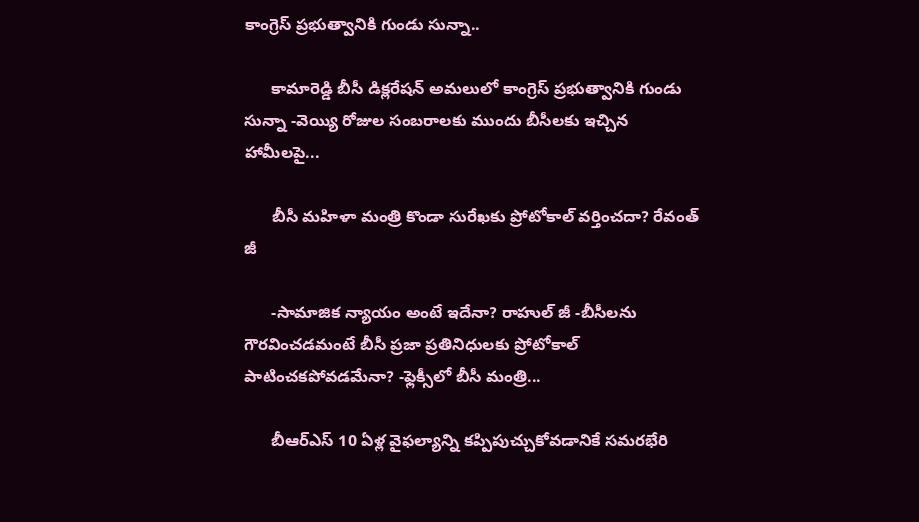కాంగ్రెస్ ప్రభుత్వానికి గుండు సున్నా..

      కామారెడ్డి బీసీ డిక్లరేషన్ అమలులో కాంగ్రెస్ ప్రభుత్వానికి గుండు సున్నా -వెయ్యి రోజుల సంబరాలకు ముందు బీసీలకు ఇచ్చిన హామీలపై...

      బీసీ మహిళా మంత్రి కొండా సురేఖకు ప్రోటోకాల్ వర్తించదా? రేవంత్ జీ

      -సామాజిక న్యాయం అంటే ఇదేనా? రాహుల్ జీ -బీసీలను గౌరవించడమంటే బీసీ ప్రజా ప్రతినిధులకు ప్రోటోకాల్ పాటించకపోవడమేనా? -ఫ్లెక్సీలో బీసీ మంత్రి...

      బీఆర్ఎస్ 10 ఏళ్ల వైఫల్యాన్ని కప్పిపుచ్చుకోవడానికే సమరభేరి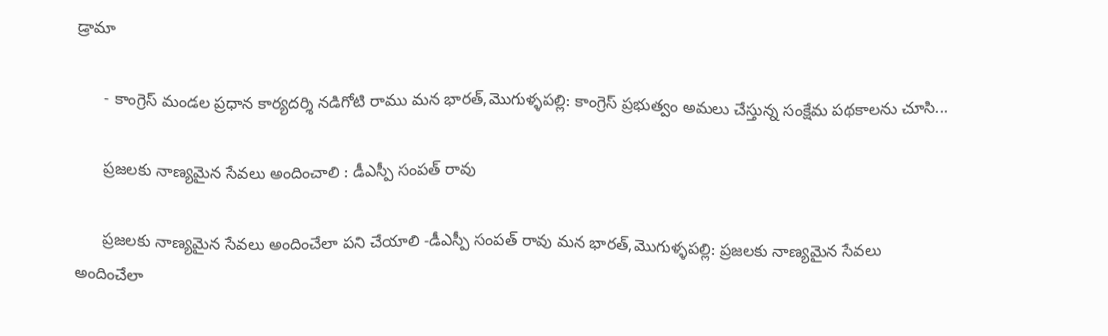డ్రామా

      - కాంగ్రెస్ మండల ప్రధాన కార్యదర్శి నడిగోటి రాము మన భారత్,మొగుళ్ళపల్లి: కాంగ్రెస్ ప్రభుత్వం అమలు చేస్తున్న సంక్షేమ పథకాలను చూసి...

      ప్రజలకు నాణ్యమైన సేవలు అందించాలి : డీఎస్పీ సంపత్ రావు

      ప్రజలకు నాణ్యమైన సేవలు అందించేలా పని చేయాలి -డీఎస్పీ సంపత్ రావు మన భారత్,మొగుళ్ళపల్లి: ప్రజలకు నాణ్యమైన సేవలు అందించేలా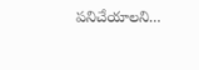పనిచేయాలని...